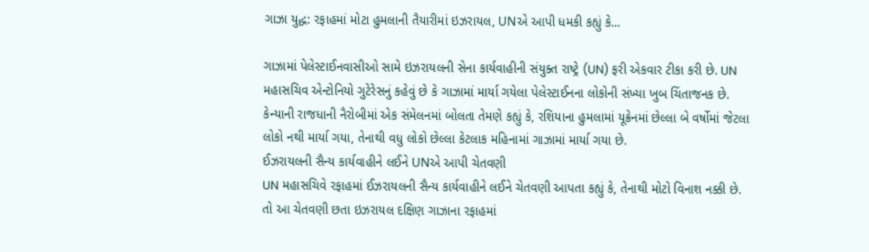ગાઝા યુદ્ધ: રફાહમાં મોટા હુમલાની તૈયારીમાં ઇઝરાયલ, UNએ આપી ધમકી કહ્યું કે...

ગાઝામાં પેલેસ્ટાઈનવાસીઓ સામે ઇઝરાયલની સેના કાર્યવાહીની સંયુક્ત રાષ્ટ્રે (UN) ફરી એકવાર ટીકા કરી છે. UN મહાસચિવ એન્ટોનિયો ગુટેરેસનું કહેવું છે કે ગાઝામાં માર્યા ગયેલા પેલેસ્ટાઈનના લોકોની સંખ્યા ખુબ ચિંતાજનક છે. કેન્યાની રાજધાની નૈરોબીમાં એક સંમેલનમાં બોલતા તેમણે કહ્યું કે, રશિયાના હુમલામાં યૂક્રેનમાં છેલ્લા બે વર્ષોમાં જેટલા લોકો નથી માર્યા ગયા, તેનાથી વધુ લોકો છેલ્લા કેટલાક મહિનામાં ગાઝામાં માર્યા ગયા છે.
ઈઝરાયલની સૈન્ય કાર્યવાહીને લઈને UNએ આપી ચેતવણી
UN મહાસચિવે રફાહમાં ઈઝરાયલની સૈન્ય કાર્યવાહીને લઈને ચેતવણી આપતા કહ્યું કે, તેનાથી મોટો વિનાશ નક્કી છે. તો આ ચેતવણી છતા ઇઝરાયલ દક્ષિણ ગાઝાના રફાહમાં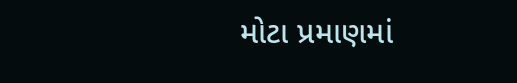મોટા પ્રમાણમાં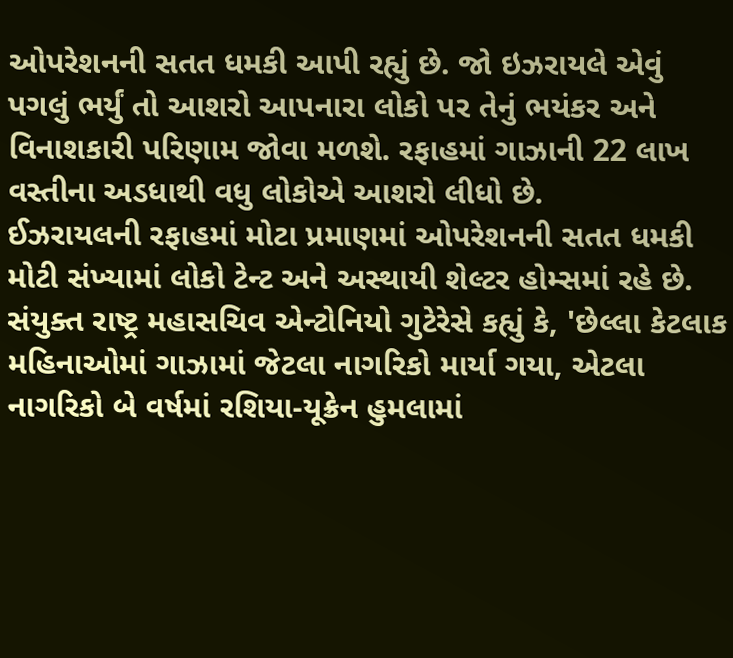ઓપરેશનની સતત ધમકી આપી રહ્યું છે. જો ઇઝરાયલે એવું પગલું ભર્યું તો આશરો આપનારા લોકો પર તેનું ભયંકર અને વિનાશકારી પરિણામ જોવા મળશે. રફાહમાં ગાઝાની 22 લાખ વસ્તીના અડધાથી વધુ લોકોએ આશરો લીધો છે.
ઈઝરાયલની રફાહમાં મોટા પ્રમાણમાં ઓપરેશનની સતત ધમકી
મોટી સંખ્યામાં લોકો ટેન્ટ અને અસ્થાયી શેલ્ટર હોમ્સમાં રહે છે. સંયુક્ત રાષ્ટ્ર મહાસચિવ એન્ટોનિયો ગુટેરેસે કહ્યું કે, 'છેલ્લા કેટલાક મહિનાઓમાં ગાઝામાં જેટલા નાગરિકો માર્યા ગયા, એટલા નાગરિકો બે વર્ષમાં રશિયા-યૂક્રેન હુમલામાં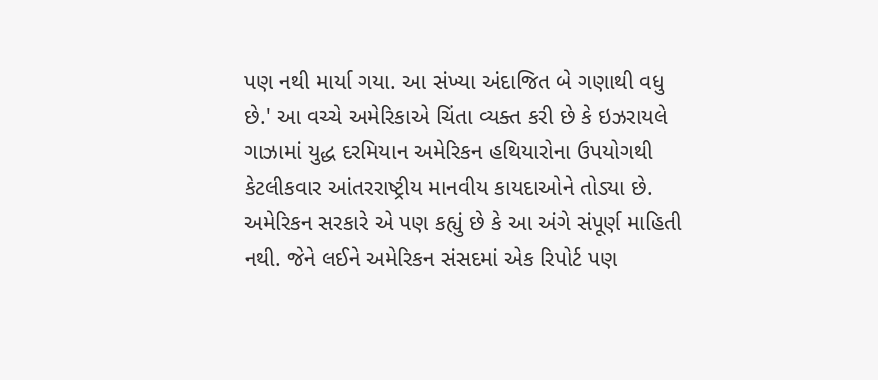પણ નથી માર્યા ગયા. આ સંખ્યા અંદાજિત બે ગણાથી વધુ છે.' આ વચ્ચે અમેરિકાએ ચિંતા વ્યક્ત કરી છે કે ઇઝરાયલે ગાઝામાં યુદ્ધ દરમિયાન અમેરિકન હથિયારોના ઉપયોગથી કેટલીકવાર આંતરરાષ્ટ્રીય માનવીય કાયદાઓને તોડ્યા છે.
અમેરિકન સરકારે એ પણ કહ્યું છે કે આ અંગે સંપૂર્ણ માહિતી નથી. જેને લઈને અમેરિકન સંસદમાં એક રિપોર્ટ પણ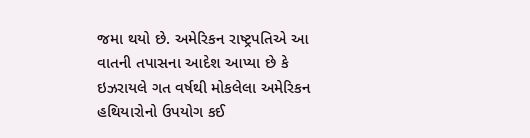જમા થયો છે. અમેરિકન રાષ્ટ્રપતિએ આ વાતની તપાસના આદેશ આપ્યા છે કે ઇઝરાયલે ગત વર્ષથી મોકલેલા અમેરિકન હથિયારોનો ઉપયોગ કઈ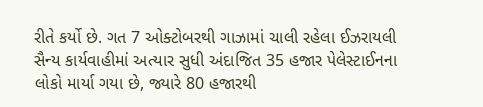રીતે કર્યો છે. ગત 7 ઓક્ટોબરથી ગાઝામાં ચાલી રહેલા ઈઝરાયલી સૈન્ય કાર્યવાહીમાં અત્યાર સુધી અંદાજિત 35 હજાર પેલેસ્ટાઈનના લોકો માર્યા ગયા છે, જ્યારે 80 હજારથી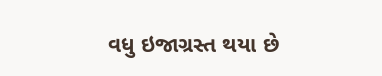વધુ ઇજાગ્રસ્ત થયા છે